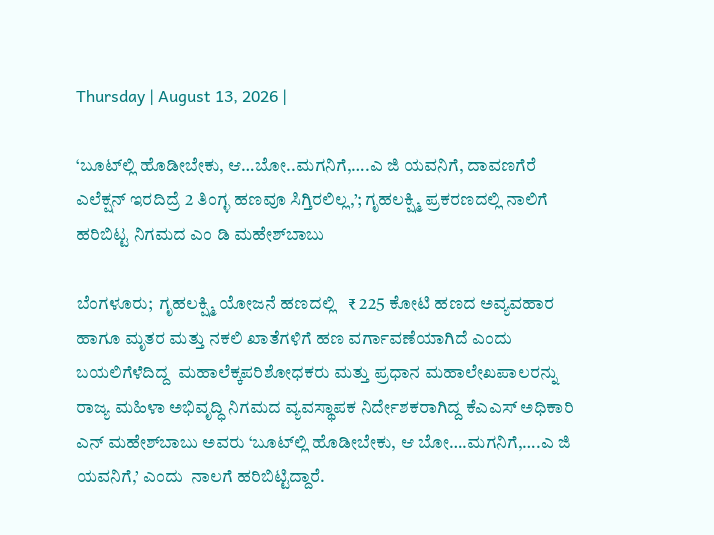Thursday | August 13, 2026 |

‘ಬೂಟ್‌ಲ್ಲಿ ಹೊಡೀಬೇಕು, ಆ…ಬೋ..ಮಗನಿಗೆ,….ಎ ಜಿ ಯವನಿಗೆ, ದಾವಣಗೆರೆ ಎಲೆಕ್ಷನ್‌ ಇರದಿದ್ರೆ 2 ತಿಂಗ್ಳ ಹಣವೂ ಸಿಗ್ತಿರಲಿಲ್ಲ,’; ಗೃಹಲಕ್ಷ್ಮಿ ಪ್ರಕರಣದಲ್ಲಿ ನಾಲಿಗೆ ಹರಿಬಿಟ್ಟ ನಿಗಮದ ಎಂ ಡಿ ಮಹೇಶ್‌ಬಾಬು

ಬೆಂಗಳೂರು;  ಗೃಹಲಕ್ಷ್ಮಿ ಯೋಜನೆ ಹಣದಲ್ಲಿ   ₹ 225 ಕೋಟಿ ಹಣದ ಅವ್ಯವಹಾರ ಹಾಗೂ ಮೃತರ ಮತ್ತು ನಕಲಿ ಖಾತೆಗಳಿಗೆ ಹಣ ವರ್ಗಾವಣೆಯಾಗಿದೆ ಎಂದು ಬಯಲಿಗೆಳೆದಿದ್ದ  ಮಹಾಲೆಕ್ಕಪರಿಶೋಧಕರು ಮತ್ತು ಪ್ರಧಾನ ಮಹಾಲೇಖಪಾಲರನ್ನು ರಾಜ್ಯ ಮಹಿಳಾ ಅಭಿವೃದ್ಧಿ ನಿಗಮದ ವ್ಯವಸ್ಥಾಪಕ ನಿರ್ದೇಶಕರಾಗಿದ್ದ ಕೆಎಎಸ್ ಅಧಿಕಾರಿ ಎನ್ ಮಹೇಶ್‌ಬಾಬು ಅವರು ‘ಬೂಟ್‌ಲ್ಲಿ ಹೊಡೀಬೇಕು, ಆ ಬೋ….ಮಗನಿಗೆ,….ಎ ಜಿ ಯವನಿಗೆ,’ ಎಂದು  ನಾಲಗೆ ಹರಿಬಿಟ್ಟಿದ್ದಾರೆ.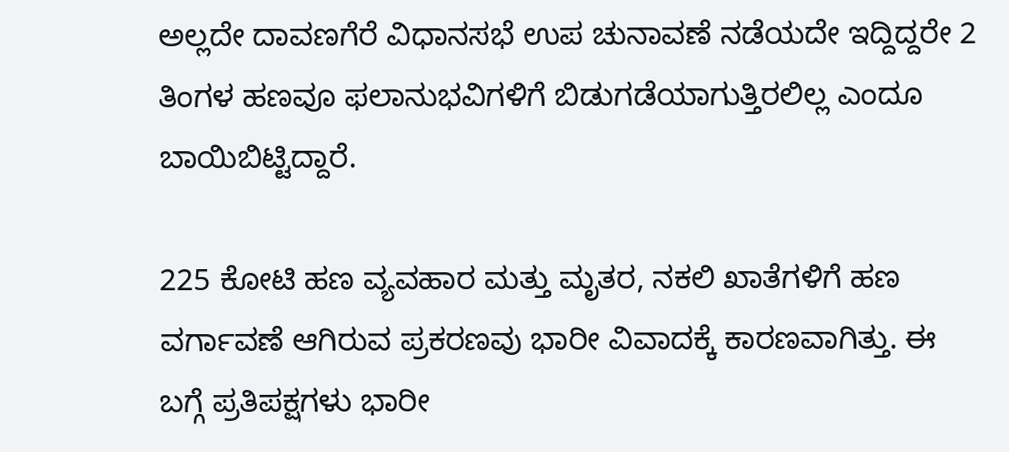ಅಲ್ಲದೇ ದಾವಣಗೆರೆ ವಿಧಾನಸಭೆ ಉಪ ಚುನಾವಣೆ ನಡೆಯದೇ ಇದ್ದಿದ್ದರೇ 2 ತಿಂಗಳ ಹಣವೂ ಫಲಾನುಭವಿಗಳಿಗೆ ಬಿಡುಗಡೆಯಾಗುತ್ತಿರಲಿಲ್ಲ ಎಂದೂ ಬಾಯಿಬಿಟ್ಟಿದ್ದಾರೆ.

225 ಕೋಟಿ ಹಣ ವ್ಯವಹಾರ ಮತ್ತು ಮೃತರ, ನಕಲಿ ಖಾತೆಗಳಿಗೆ ಹಣ ವರ್ಗಾವಣೆ ಆಗಿರುವ ಪ್ರಕರಣವು ಭಾರೀ ವಿವಾದಕ್ಕೆ ಕಾರಣವಾಗಿತ್ತು. ಈ ಬಗ್ಗೆ ಪ್ರತಿಪಕ್ಷಗಳು ಭಾರೀ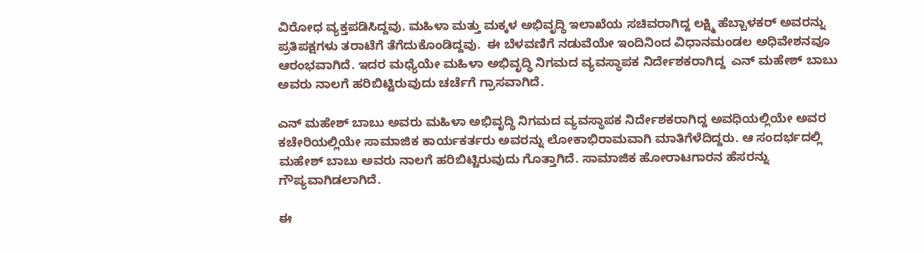ವಿರೋಧ ವ್ಯಕ್ತಪಡಿಸಿದ್ದವು. ಮಹಿಳಾ ಮತ್ತು ಮಕ್ಕಳ ಅಭಿವೃದ್ಧಿ ಇಲಾಖೆಯ ಸಚಿವರಾಗಿದ್ದ ಲಕ್ಷ್ಮಿ ಹೆಬ್ಬಾಳಕರ್‍‌ ಅವರನ್ನು ಪ್ರತಿಪಕ್ಷಗಳು ತರಾಟೆಗೆ ತೆಗೆದುಕೊಂಡಿದ್ದವು.  ಈ ಬೆಳವಣಿಗೆ ನಡುವೆಯೇ ಇಂದಿನಿಂದ ವಿಧಾನಮಂಡಲ ಅಧಿವೇಶನವೂ ಆರಂಭವಾಗಿದೆ. ಇದರ ಮಧ್ಯೆಯೇ ಮಹಿಳಾ ಅಭಿವೃದ್ಧಿ ನಿಗಮದ ವ್ಯವಸ್ಥಾಪಕ ನಿರ್ದೇಶಕರಾಗಿದ್ದ  ಎನ್ ಮಹೇಶ್‌ ಬಾಬು ಅವರು ನಾಲಗೆ ಹರಿಬಿಟ್ಟಿರುವುದು ಚರ್ಚೆಗೆ ಗ್ರಾಸವಾಗಿದೆ.

ಎನ್ ಮಹೇಶ್‌ ಬಾಬು ಅವರು ಮಹಿಳಾ ಅಭಿವೃದ್ಧಿ ನಿಗಮದ ವ್ಯವಸ್ಥಾಪಕ ನಿರ್ದೇಶಕರಾಗಿದ್ದ ಅವಧಿಯಲ್ಲಿಯೇ ಅವರ ಕಚೇರಿಯಲ್ಲಿಯೇ ಸಾಮಾಜಿಕ ಕಾರ್ಯಕರ್ತರು ಅವರನ್ನು ಲೋಕಾಭಿರಾಮವಾಗಿ ಮಾತಿಗೆಳೆದಿದ್ದರು. ಆ ಸಂದರ್ಭದಲ್ಲಿ  ಮಹೇಶ್‌ ಬಾಬು ಅವರು ನಾಲಗೆ ಹರಿಬಿಟ್ಟಿರುವುದು ಗೊತ್ತಾಗಿದೆ. ಸಾಮಾಜಿಕ ಹೋರಾಟಗಾರನ ಹೆಸರನ್ನು ಗೌಪ್ಯವಾಗಿಡಲಾಗಿದೆ.

ಈ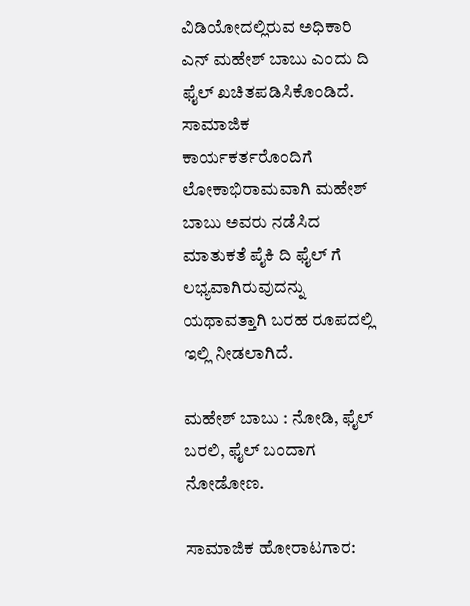ವಿಡಿಯೋದಲ್ಲಿರುವ ಅಧಿಕಾರಿ ಎನ್‌ ಮಹೇಶ್‌ ಬಾಬು ಎಂದು ದಿ ಫೈಲ್‌ ಖಚಿತಪಡಿಸಿಕೊಂಡಿದೆ. ಸಾಮಾಜಿಕ ಕಾರ್ಯಕರ್ತರೊಂದಿಗೆ ಲೋಕಾಭಿರಾಮವಾಗಿ ಮಹೇಶ್‌ ಬಾಬು ಅವರು ನಡೆಸಿದ ಮಾತುಕತೆ ಪೈಕಿ ದಿ ಫೈಲ್‌ ಗೆ ಲಭ್ಯವಾಗಿರುವುದನ್ನು  ಯಥಾವತ್ತಾಗಿ ಬರಹ ರೂಪದಲ್ಲಿ  ಇಲ್ಲಿ ನೀಡಲಾಗಿದೆ.

ಮಹೇಶ್‌ ಬಾಬು : ನೋಡಿ, ಫೈಲ್ ಬರಲಿ, ಫೈಲ್ ಬಂದಾಗ ನೋಡೋಣ.

ಸಾಮಾಜಿಕ ಹೋರಾಟಗಾರ: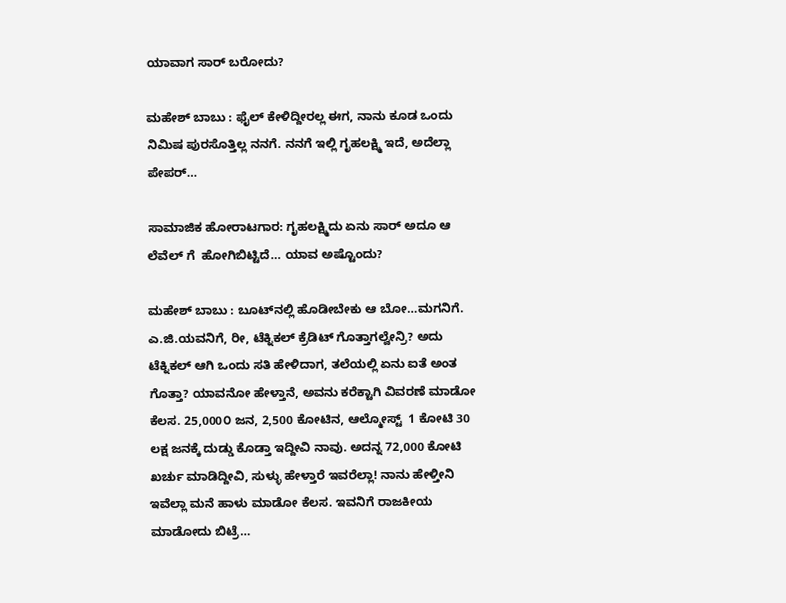ಯಾವಾಗ ಸಾರ್ ಬರೋದು?

ಮಹೇಶ್‌ ಬಾಬು : ಫೈಲ್ ಕೇಳಿದ್ದೀರಲ್ಲ ಈಗ, ನಾನು ಕೂಡ ಒಂದು ನಿಮಿಷ ಪುರಸೊತ್ತಿಲ್ಲ ನನಗೆ. ನನಗೆ ಇಲ್ಲಿ ಗೃಹಲಕ್ಷ್ಮಿ ಇದೆ, ಅದೆಲ್ಲಾ ಪೇಪರ್…

ಸಾಮಾಜಿಕ ಹೋರಾಟಗಾರ: ಗೃಹಲಕ್ಷ್ಮಿದು ಏನು ಸಾರ್ ಅದೂ ಆ ಲೆವೆಲ್‌ ಗೆ  ಹೋಗಿಬಿಟ್ಟಿದೆ… ಯಾವ ಅಷ್ಟೊಂದು?

ಮಹೇಶ್‌ ಬಾಬು : ಬೂಟ್‌ನಲ್ಲಿ ಹೊಡೀಬೇಕು ಆ ಬೋ…ಮಗನಿಗೆ. ಎ.ಜಿ.ಯವನಿಗೆ, ರೀ, ಟೆಕ್ನಿಕಲ್ ಕ್ರೆಡಿಟ್ ಗೊತ್ತಾಗಲ್ವೇನ್ರಿ? ಅದು ಟೆಕ್ನಿಕಲ್ ಆಗಿ ಒಂದು ಸತಿ ಹೇಳಿದಾಗ, ತಲೆಯಲ್ಲಿ ಏನು ಐತೆ ಅಂತ ಗೊತ್ತಾ? ಯಾವನೋ ಹೇಳ್ತಾನೆ, ಅವನು ಕರೆಕ್ಟಾಗಿ ವಿವರಣೆ ಮಾಡೋ ಕೆಲಸ. 25,000೦ ಜನ, 2,500 ಕೋಟಿನ, ಆಲ್ಮೋಸ್ಟ್  1 ಕೋಟಿ 30 ಲಕ್ಷ ಜನಕ್ಕೆ ದುಡ್ಡು ಕೊಡ್ತಾ ಇದ್ದೀವಿ ನಾವು. ಅದನ್ನ 72,000 ಕೋಟಿ ಖರ್ಚು ಮಾಡಿದ್ದೀವಿ, ಸುಳ್ಳು ಹೇಳ್ತಾರೆ ಇವರೆಲ್ಲಾ! ನಾನು ಹೇಳ್ತೀನಿ ಇವೆಲ್ಲಾ ಮನೆ ಹಾಳು ಮಾಡೋ ಕೆಲಸ. ಇವನಿಗೆ ರಾಜಕೀಯ ಮಾಡೋದು ಬಿಟ್ರೆ…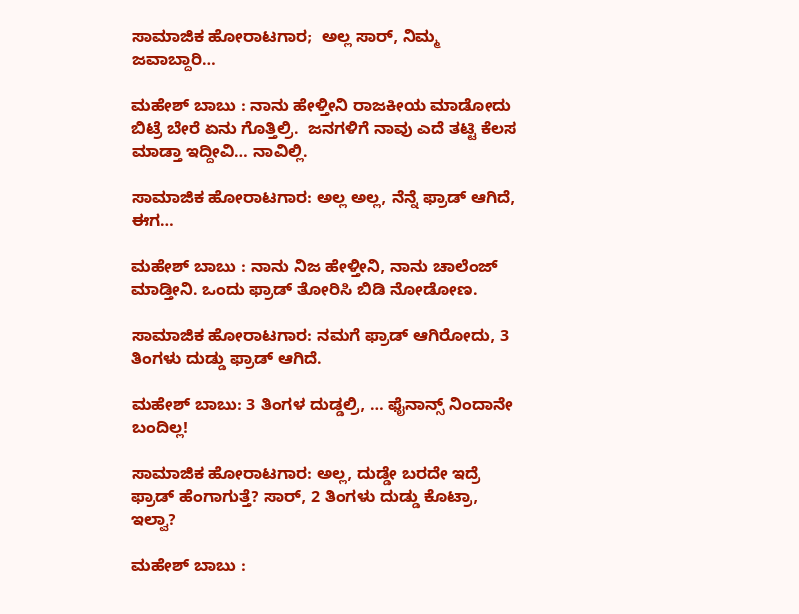ಸಾಮಾಜಿಕ ಹೋರಾಟಗಾರ;  ಅಲ್ಲ ಸಾರ್, ನಿಮ್ಮ ಜವಾಬ್ದಾರಿ…

ಮಹೇಶ್‌ ಬಾಬು : ನಾನು ಹೇಳ್ತೀನಿ ರಾಜಕೀಯ ಮಾಡೋದು ಬಿಟ್ರೆ ಬೇರೆ ಏನು ಗೊತ್ತಿಲ್ರಿ.  ಜನಗಳಿಗೆ ನಾವು ಎದೆ ತಟ್ಟಿ ಕೆಲಸ ಮಾಡ್ತಾ ಇದ್ದೀವಿ… ನಾವಿಲ್ಲಿ.

ಸಾಮಾಜಿಕ ಹೋರಾಟಗಾರ: ಅಲ್ಲ ಅಲ್ಲ, ನೆನ್ನೆ ಫ್ರಾಡ್ ಆಗಿದೆ, ಈಗ…

ಮಹೇಶ್‌ ಬಾಬು : ನಾನು ನಿಜ ಹೇಳ್ತೀನಿ, ನಾನು ಚಾಲೆಂಜ್ ಮಾಡ್ತೀನಿ. ಒಂದು ಫ್ರಾಡ್ ತೋರಿಸಿ ಬಿಡಿ ನೋಡೋಣ.

ಸಾಮಾಜಿಕ ಹೋರಾಟಗಾರ: ನಮಗೆ ಫ್ರಾಡ್ ಆಗಿರೋದು, 3 ತಿಂಗಳು ದುಡ್ಡು ಫ್ರಾಡ್ ಆಗಿದೆ.

ಮಹೇಶ್‌ ಬಾಬು: 3 ತಿಂಗಳ ದುಡ್ಡಲ್ರಿ, … ಫೈನಾನ್ಸ್ ನಿಂದಾನೇ  ಬಂದಿಲ್ಲ!

ಸಾಮಾಜಿಕ ಹೋರಾಟಗಾರ: ಅಲ್ಲ, ದುಡ್ಡೇ ಬರದೇ ಇದ್ರೆ ಫ್ರಾಡ್ ಹೆಂಗಾಗುತ್ತೆ? ಸಾರ್, 2 ತಿಂಗಳು ದುಡ್ಡು ಕೊಟ್ರಾ, ಇಲ್ವಾ?

ಮಹೇಶ್‌ ಬಾಬು :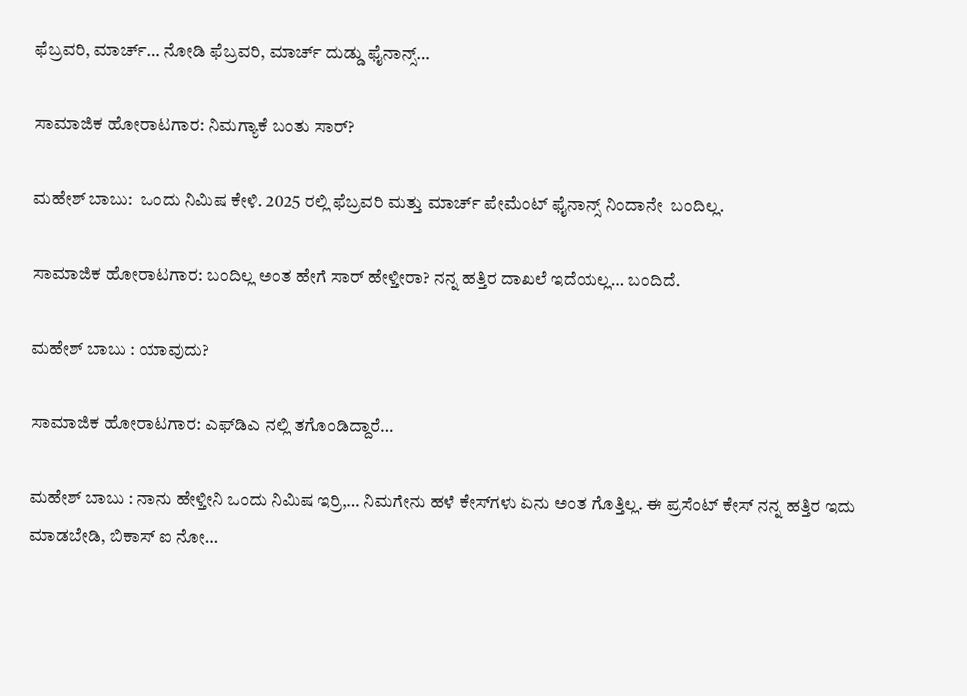ಫೆಬ್ರವರಿ, ಮಾರ್ಚ್… ನೋಡಿ ಫೆಬ್ರವರಿ, ಮಾರ್ಚ್ ದುಡ್ಡು ಫೈನಾನ್ಸ್…

ಸಾಮಾಜಿಕ ಹೋರಾಟಗಾರ: ನಿಮಗ್ಯಾಕೆ ಬಂತು ಸಾರ್?

ಮಹೇಶ್‌ ಬಾಬು:  ಒಂದು ನಿಮಿಷ ಕೇಳಿ. 2025 ರಲ್ಲಿ ಫೆಬ್ರವರಿ ಮತ್ತು ಮಾರ್ಚ್ ಪೇಮೆಂಟ್ ಫೈನಾನ್ಸ್ ನಿಂದಾನೇ  ಬಂದಿಲ್ಲ.

ಸಾಮಾಜಿಕ ಹೋರಾಟಗಾರ: ಬಂದಿಲ್ಲ ಅಂತ ಹೇಗೆ ಸಾರ್ ಹೇಳ್ತೀರಾ? ನನ್ನ ಹತ್ತಿರ ದಾಖಲೆ ಇದೆಯಲ್ಲ… ಬಂದಿದೆ.

ಮಹೇಶ್‌ ಬಾಬು : ಯಾವುದು?

ಸಾಮಾಜಿಕ ಹೋರಾಟಗಾರ: ಎಫ್‌ಡಿಎ ನಲ್ಲಿ ತಗೊಂಡಿದ್ದಾರೆ…

ಮಹೇಶ್‌ ಬಾಬು : ನಾನು ಹೇಳ್ತೀನಿ ಒಂದು ನಿಮಿಷ ಇರ್‍ರಿ,… ನಿಮಗೇನು ಹಳೆ ಕೇಸ್‌ಗಳು ಏನು ಅಂತ ಗೊತ್ತಿಲ್ಲ. ಈ ಪ್ರಸೆಂಟ್ ಕೇಸ್ ನನ್ನ ಹತ್ತಿರ ಇದು ಮಾಡಬೇಡಿ, ಬಿಕಾಸ್ ಐ ನೋ…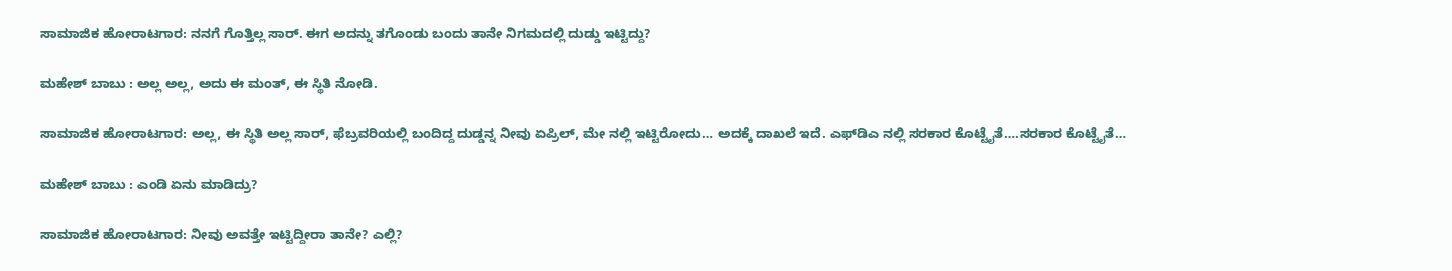ಸಾಮಾಜಿಕ ಹೋರಾಟಗಾರ: ನನಗೆ ಗೊತ್ತಿಲ್ಲ ಸಾರ್. ಈಗ ಅದನ್ನು ತಗೊಂಡು ಬಂದು ತಾನೇ ನಿಗಮದಲ್ಲಿ ದುಡ್ಡು ಇಟ್ಟಿದ್ದು?

ಮಹೇಶ್‌ ಬಾಬು : ಅಲ್ಲ ಅಲ್ಲ, ಅದು ಈ ಮಂತ್, ಈ ಸ್ಥಿತಿ ನೋಡಿ.

ಸಾಮಾಜಿಕ ಹೋರಾಟಗಾರ: ಅಲ್ಲ, ಈ ಸ್ಥಿತಿ ಅಲ್ಲ ಸಾರ್, ಫೆಬ್ರವರಿಯಲ್ಲಿ ಬಂದಿದ್ದ ದುಡ್ಡನ್ನ ನೀವು ಏಪ್ರಿಲ್, ಮೇ ನಲ್ಲಿ ಇಟ್ಟಿರೋದು… ಅದಕ್ಕೆ ದಾಖಲೆ ಇದೆ. ಎಫ್‌ಡಿಎ ನಲ್ಲಿ ಸರಕಾರ ಕೊಟ್ಟೈತೆ….ಸರಕಾರ ಕೊಟ್ಟೈತೆ…

ಮಹೇಶ್‌ ಬಾಬು : ಎಂಡಿ ಏನು ಮಾಡಿದ್ರು?

ಸಾಮಾಜಿಕ ಹೋರಾಟಗಾರ: ನೀವು ಅವತ್ತೇ ಇಟ್ಟಿದ್ದೀರಾ ತಾನೇ? ಎಲ್ಲಿ?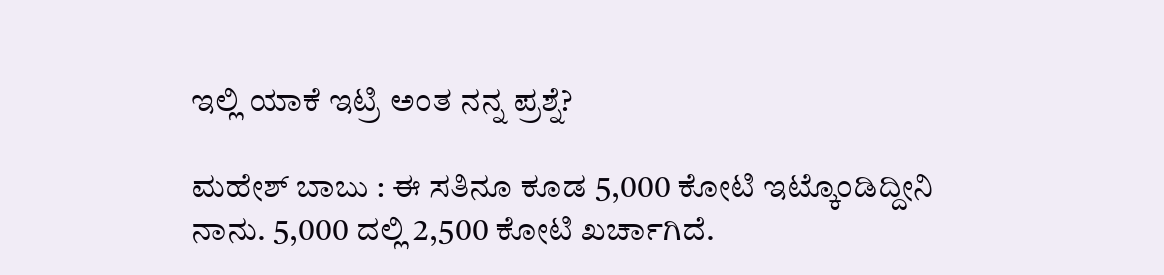ಇಲ್ಲಿ ಯಾಕೆ ಇಟ್ರಿ ಅಂತ ನನ್ನ ಪ್ರಶ್ನೆ?

ಮಹೇಶ್‌ ಬಾಬು : ಈ ಸತಿನೂ ಕೂಡ 5,000 ಕೋಟಿ ಇಟ್ಕೊಂಡಿದ್ದೀನಿ ನಾನು. 5,000 ದಲ್ಲಿ 2,500 ಕೋಟಿ ಖರ್ಚಾಗಿದೆ.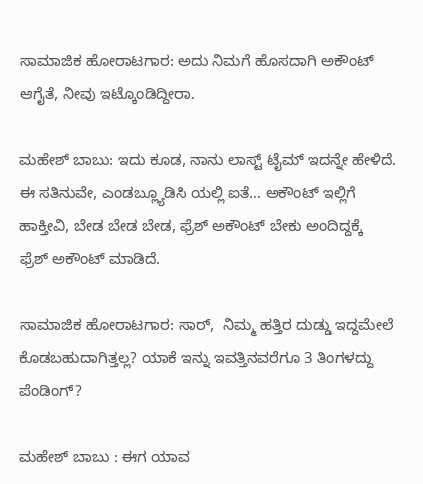ಸಾಮಾಜಿಕ ಹೋರಾಟಗಾರ: ಅದು ನಿಮಗೆ ಹೊಸದಾಗಿ ಅಕೌಂಟ್ ಆಗೈತೆ, ನೀವು ಇಟ್ಕೊಂಡಿದ್ದೀರಾ.

ಮಹೇಶ್‌ ಬಾಬು: ಇದು ಕೂಡ, ನಾನು ಲಾಸ್ಟ್ ಟೈಮ್ ಇದನ್ನೇ ಹೇಳಿದೆ. ಈ ಸತಿನುವೇ, ಎಂಡಬ್ಲ್ಯೂಡಿಸಿ ಯಲ್ಲಿ ಐತೆ… ಅಕೌಂಟ್ ಇಲ್ಲಿಗೆ ಹಾಕ್ತೀವಿ, ಬೇಡ ಬೇಡ ಬೇಡ, ಫ್ರೆಶ್ ಅಕೌಂಟ್ ಬೇಕು ಅಂದಿದ್ದಕ್ಕೆ  ಫ್ರೆಶ್ ಅಕೌಂಟ್ ಮಾಡಿದೆ.

ಸಾಮಾಜಿಕ ಹೋರಾಟಗಾರ: ಸಾರ್,  ನಿಮ್ಮ ಹತ್ತಿರ ದುಡ್ಡು ಇದ್ದಮೇಲೆ ಕೊಡಬಹುದಾಗಿತ್ತಲ್ಲ? ಯಾಕೆ ಇನ್ನು ಇವತ್ತಿನವರೆಗೂ 3 ತಿಂಗಳದ್ದು ಪೆಂಡಿಂಗ್?

ಮಹೇಶ್‌ ಬಾಬು : ಈಗ ಯಾವ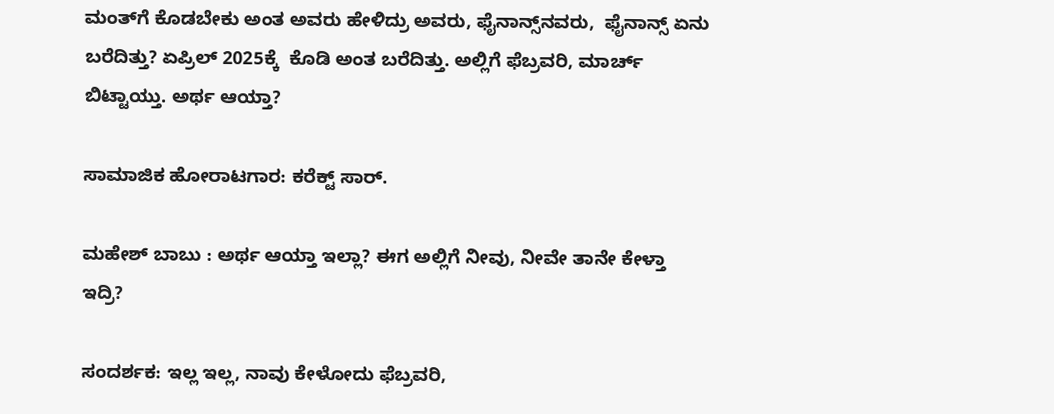ಮಂತ್‌ಗೆ ಕೊಡಬೇಕು ಅಂತ ಅವರು ಹೇಳಿದ್ರು ಅವರು, ಫೈನಾನ್ಸ್‌ನವರು,  ಫೈನಾನ್ಸ್ ಏನು ಬರೆದಿತ್ತು? ಏಪ್ರಿಲ್ 2025ಕ್ಕೆ  ಕೊಡಿ ಅಂತ ಬರೆದಿತ್ತು. ಅಲ್ಲಿಗೆ ಫೆಬ್ರವರಿ, ಮಾರ್ಚ್ ಬಿಟ್ಟಾಯ್ತು. ಅರ್ಥ ಆಯ್ತಾ?

ಸಾಮಾಜಿಕ ಹೋರಾಟಗಾರ: ಕರೆಕ್ಟ್ ಸಾರ್.

ಮಹೇಶ್‌ ಬಾಬು : ಅರ್ಥ ಆಯ್ತಾ ಇಲ್ಲಾ? ಈಗ ಅಲ್ಲಿಗೆ ನೀವು, ನೀವೇ ತಾನೇ ಕೇಳ್ತಾ ಇದ್ರಿ?

ಸಂದರ್ಶಕ: ಇಲ್ಲ ಇಲ್ಲ, ನಾವು ಕೇಳೋದು ಫೆಬ್ರವರಿ,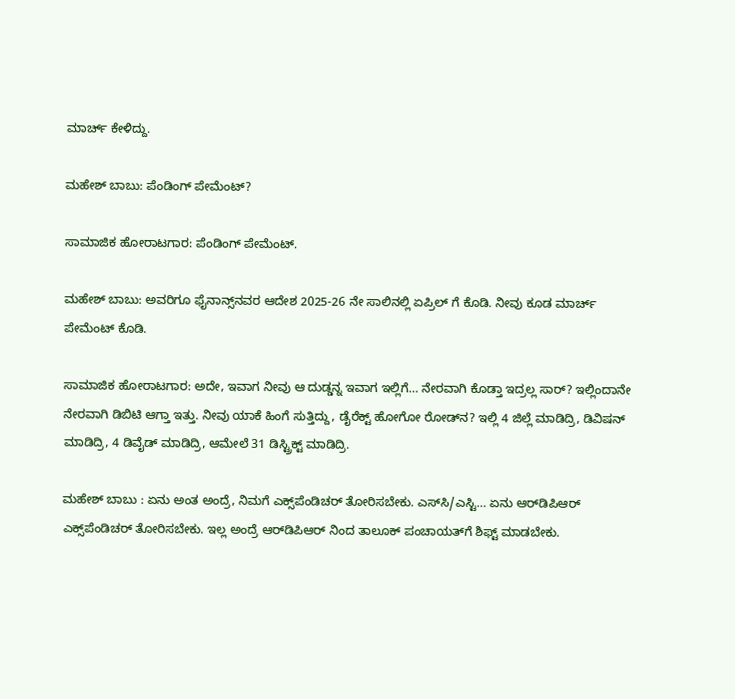ಮಾರ್ಚ್ ಕೇಳಿದ್ದು.

ಮಹೇಶ್‌ ಬಾಬು: ಪೆಂಡಿಂಗ್ ಪೇಮೆಂಟ್?

ಸಾಮಾಜಿಕ ಹೋರಾಟಗಾರ: ಪೆಂಡಿಂಗ್ ಪೇಮೆಂಟ್.

ಮಹೇಶ್‌ ಬಾಬು: ಅವರಿಗೂ ಫೈನಾನ್ಸ್‌ನವರ ಆದೇಶ 2025-26 ನೇ ಸಾಲಿನಲ್ಲಿ ಏಪ್ರಿಲ್ ಗೆ ಕೊಡಿ. ನೀವು ಕೂಡ ಮಾರ್ಚ್ ಪೇಮೆಂಟ್ ಕೊಡಿ.

ಸಾಮಾಜಿಕ ಹೋರಾಟಗಾರ: ಅದೇ, ಇವಾಗ ನೀವು ಆ ದುಡ್ಡನ್ನ ಇವಾಗ ಇಲ್ಲಿಗೆ… ನೇರವಾಗಿ ಕೊಡ್ತಾ ಇದ್ರಲ್ಲ ಸಾರ್? ಇಲ್ಲಿಂದಾನೇ ನೇರವಾಗಿ ಡಿಬಿಟಿ ಆಗ್ತಾ ಇತ್ತು. ನೀವು ಯಾಕೆ ಹಿಂಗೆ ಸುತ್ತಿದ್ದು, ಡೈರೆಕ್ಟ್ ಹೋಗೋ ರೋಡ್‌ನ? ಇಲ್ಲಿ 4 ಜಿಲ್ಲೆ ಮಾಡಿದ್ರಿ, ಡಿವಿಷನ್ ಮಾಡಿದ್ರಿ, 4 ಡಿವೈಡ್ ಮಾಡಿದ್ರಿ, ಆಮೇಲೆ 31 ಡಿಸ್ಟ್ರಿಕ್ಟ್ ಮಾಡಿದ್ರಿ.

ಮಹೇಶ್‌ ಬಾಬು : ಏನು ಅಂತ ಅಂದ್ರೆ, ನಿಮಗೆ ಎಕ್ಸ್‌ಪೆಂಡಿಚರ್ ತೋರಿಸಬೇಕು. ಎಸ್‌ಸಿ/ಎಸ್ಟಿ… ಏನು ಆರ್‌ಡಿಪಿಆರ್ ಎಕ್ಸ್‌ಪೆಂಡಿಚರ್ ತೋರಿಸಬೇಕು. ಇಲ್ಲ ಅಂದ್ರೆ ಆರ್‌ಡಿಪಿಆರ್ ನಿಂದ ತಾಲೂಕ್ ಪಂಚಾಯತ್‌ಗೆ ಶಿಫ್ಟ್ ಮಾಡಬೇಕು.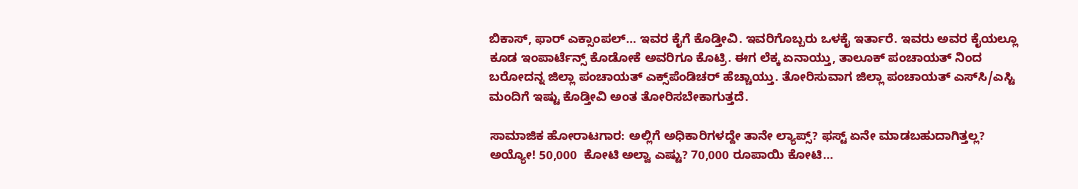ಬಿಕಾಸ್, ಫಾರ್ ಎಕ್ಸಾಂಪಲ್… ಇವರ ಕೈಗೆ ಕೊಡ್ತೀವಿ. ಇವರಿಗೊಬ್ಬರು ಒಳಕೈ ಇರ್ತಾರೆ. ಇವರು ಅವರ ಕೈಯಲ್ಲೂ ಕೂಡ ಇಂಪಾರ್ಟೆನ್ಸ್ ಕೊಡೋಕೆ ಅವರಿಗೂ ಕೊಟ್ರಿ. ಈಗ ಲೆಕ್ಕ ಏನಾಯ್ತು, ತಾಲೂಕ್ ಪಂಚಾಯತ್ ನಿಂದ ಬರೋದನ್ನ ಜಿಲ್ಲಾ ಪಂಚಾಯತ್ ಎಕ್ಸ್‌ಪೆಂಡಿಚರ್ ಹೆಚ್ಚಾಯ್ತು. ತೋರಿಸುವಾಗ ಜಿಲ್ಲಾ ಪಂಚಾಯತ್ ಎಸ್‌ಸಿ/ಎಸ್ಟಿ ಮಂದಿಗೆ ಇಷ್ಟು ಕೊಡ್ತೀವಿ ಅಂತ ತೋರಿಸಬೇಕಾಗುತ್ತದೆ.

ಸಾಮಾಜಿಕ ಹೋರಾಟಗಾರ: ಅಲ್ಲಿಗೆ ಅಧಿಕಾರಿಗಳದ್ದೇ ತಾನೇ ಲ್ಯಾಪ್ಸ್? ಫಸ್ಟ್ ಏನೇ ಮಾಡಬಹುದಾಗಿತ್ತಲ್ಲ? ಅಯ್ಯೋ! 50,000  ಕೋಟಿ ಅಲ್ವಾ ಎಷ್ಟು? 70,000 ರೂಪಾಯಿ ಕೋಟಿ…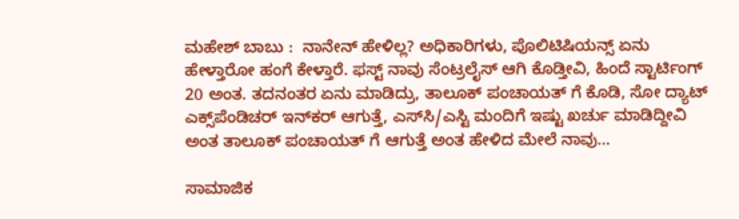ಮಹೇಶ್‌ ಬಾಬು :  ನಾನೇನ್ ಹೇಳಿಲ್ಲ? ಅಧಿಕಾರಿಗಳು, ಪೊಲಿಟಿಷಿಯನ್ಸ್ ಏನು ಹೇಳ್ತಾರೋ ಹಂಗೆ ಕೇಳ್ತಾರೆ. ಫಸ್ಟ್ ನಾವು ಸೆಂಟ್ರಲೈಸ್ ಆಗಿ ಕೊಡ್ತೀವಿ, ಹಿಂದೆ ಸ್ಟಾರ್ಟಿಂಗ್ 20 ಅಂತ. ತದನಂತರ ಏನು ಮಾಡಿದ್ರು, ತಾಲೂಕ್ ಪಂಚಾಯತ್ ಗೆ ಕೊಡಿ, ಸೋ ದ್ಯಾಟ್ ಎಕ್ಸ್‌ಪೆಂಡಿಚರ್ ಇನ್‌ಕರ್ ಆಗುತ್ತೆ, ಎಸ್‌ಸಿ/ಎಸ್ಟಿ ಮಂದಿಗೆ ಇಷ್ಟು ಖರ್ಚು ಮಾಡಿದ್ದೀವಿ ಅಂತ ತಾಲೂಕ್ ಪಂಚಾಯತ್ ಗೆ ಆಗುತ್ತೆ ಅಂತ ಹೇಳಿದ ಮೇಲೆ ನಾವು…

ಸಾಮಾಜಿಕ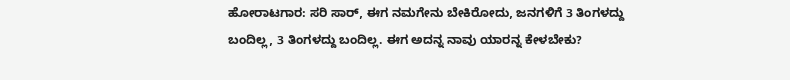ಹೋರಾಟಗಾರ: ಸರಿ ಸಾರ್, ಈಗ ನಮಗೇನು ಬೇಕಿರೋದು, ಜನಗಳಿಗೆ 3 ತಿಂಗಳದ್ದು ಬಂದಿಲ್ಲ, 3 ತಿಂಗಳದ್ದು ಬಂದಿಲ್ಲ. ಈಗ ಅದನ್ನ ನಾವು ಯಾರನ್ನ ಕೇಳಬೇಕು?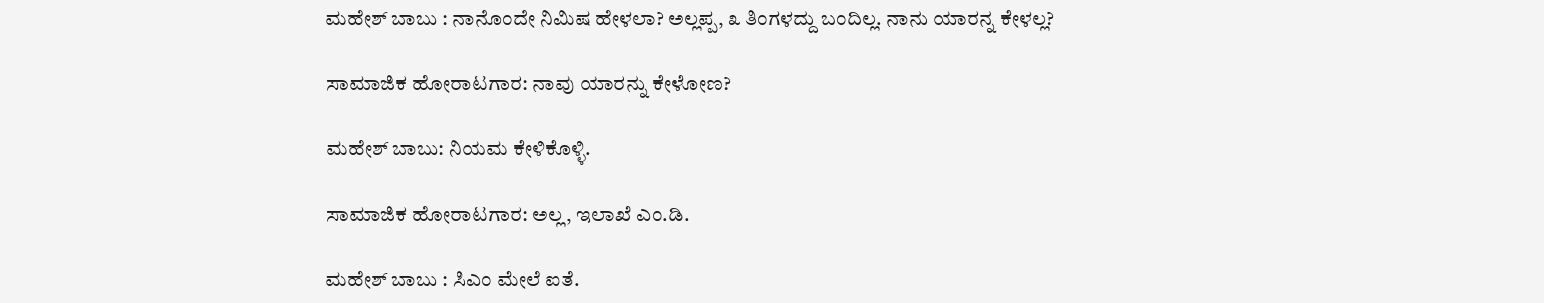ಮಹೇಶ್‌ ಬಾಬು : ನಾನೊಂದೇ ನಿಮಿಷ ಹೇಳಲಾ? ಅಲ್ಲಪ್ಪ, ೩ ತಿಂಗಳದ್ದು ಬಂದಿಲ್ಲ. ನಾನು ಯಾರನ್ನ ಕೇಳಲ್ಲ?

ಸಾಮಾಜಿಕ ಹೋರಾಟಗಾರ: ನಾವು ಯಾರನ್ನು ಕೇಳೋಣ?

ಮಹೇಶ್‌ ಬಾಬು: ನಿಯಮ ಕೇಳಿಕೊಳ್ಳಿ.

ಸಾಮಾಜಿಕ ಹೋರಾಟಗಾರ: ಅಲ್ಲ, ಇಲಾಖೆ ಎಂ.ಡಿ.

ಮಹೇಶ್‌ ಬಾಬು : ಸಿಎಂ ಮೇಲೆ ಐತೆ.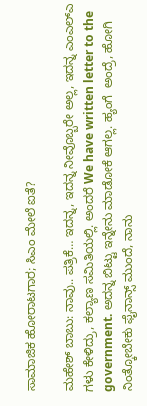ಸಾಮಾಜಿಕ ಹೋರಾಟಗಾರ; ಸಿಎಂ ಮೇಲೆ ಐತೆ?

ಮಹೇಶ್‌ ಬಾಬು: ನಾವು.. ಪತ್ರಿಕೆ… ಇದನ್ನ, ಇದನ್ನ ನೀವೊಬ್ಬರೇ ಅಲ್ಲ, ಇದನ್ನ ಎಂಎಲ್‌ಎ ಗಳು ಕೇಳಿದ್ರು, ಕಲ್ಯಾಣ ಸಮಿತಿಯಲ್ಲಿ. ಅಂದರೆ We have written letter to the government. ಅದನ್ನ ಬಿಟ್ಟು ಇನ್ನೇನು ಮಾಡೋಕೆ ಆಗಲ್ಲ. ಹ್ಯಂಗೆ  ಅಂದ್ರೆ, ಹೋಗಿ ನಿಂತ್ಕೋಬೇಕು ಫೈನಾನ್ಸ್ ಮುಂದೆ, ನಾನು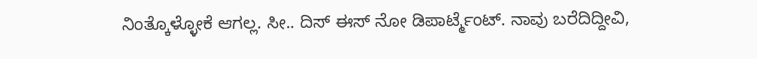ನಿಂತ್ಕೊಳ್ಳೋಕೆ ಆಗಲ್ಲ. ಸೀ.. ದಿಸ್ ಈಸ್ ನೋ ಡಿಪಾರ್ಟ್ಮೆಂಟ್. ನಾವು ಬರೆದಿದ್ದೀವಿ,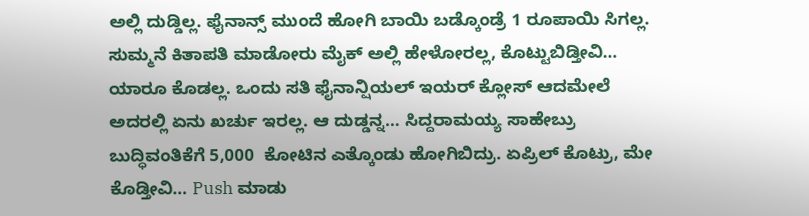ಅಲ್ಲಿ ದುಡ್ಡಿಲ್ಲ. ಫೈನಾನ್ಸ್ ಮುಂದೆ ಹೋಗಿ ಬಾಯಿ ಬಡ್ಕೊಂಡ್ರೆ 1 ರೂಪಾಯಿ ಸಿಗಲ್ಲ. ಸುಮ್ಮನೆ ಕಿತಾಪತಿ ಮಾಡೋರು ಮೈಕ್ ಅಲ್ಲಿ ಹೇಳೋರಲ್ಲ, ಕೊಟ್ಟುಬಿಡ್ತೀವಿ… ಯಾರೂ ಕೊಡಲ್ಲ. ಒಂದು ಸತಿ ಫೈನಾನ್ಷಿಯಲ್ ಇಯರ್ ಕ್ಲೋಸ್ ಆದಮೇಲೆ ಅದರಲ್ಲಿ ಏನು ಖರ್ಚು ಇರಲ್ಲ. ಆ ದುಡ್ಡನ್ನ… ಸಿದ್ದರಾಮಯ್ಯ ಸಾಹೇಬ್ರು ಬುದ್ಧಿವಂತಿಕೆಗೆ 5,000  ಕೋಟಿನ ಎತ್ಕೊಂಡು ಹೋಗಿಬಿದ್ರು. ಏಪ್ರಿಲ್ ಕೊಟ್ರು, ಮೇ ಕೊಡ್ತೀವಿ… Push ಮಾಡು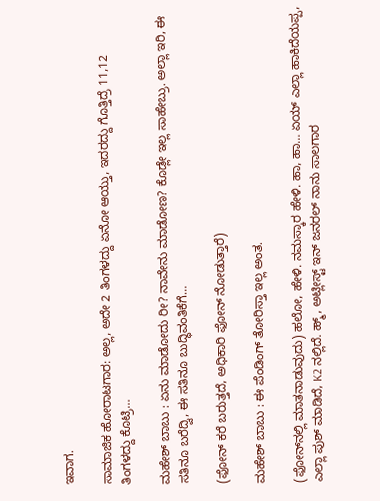ಇವಾಗ.

ಸಾಮಾಜಿಕ ಹೋರಾಟಗಾರ: ಅಲ್ಲ, ಅದೇ 2 ತಿಂಗಳದ್ದು ಏನೋ ಆಯ್ತು, ಇದರದ್ದು ಗೊತ್ತಿದ್ರೆ 11,12  ತಿಂಗಳದ್ದು ಕೊಟ್ರಿ…

ಮಹೇಶ್‌ ಬಾಬು : ಏನು ಮಾಡೋದು ರೀ? ನಾವೇನು ಮಾಡೋಣ? ಕೊಡ್ಲೇ ಇಲ್ಲ ಸಾಹೇಬ್ರು. ಅಲ್ಲಾ ಇರಿ, ಈ ಸತಿನೂ ಬರೆದ್ವಿ, ಈ ಸತಿನೂ ಬುದ್ಧಿವಂತಿಕೆಗೆ…

(ಫೋನ್ ಕರೆ ಬರುತ್ತದೆ, ಅಧಿಕಾರಿ ಫೋನ್ ನೋಡುತ್ತಾರೆ)

ಮಹೇಶ್‌ ಬಾಬು : ಈ ಪೆಂಡಿಂಗ್ ತೋರಿಸ್ತಾ ಇಲ್ಲ ಅಂತ.

(ಫೋನ್‌ನಲ್ಲಿ ಮಾತನಾಡುವುದು) ಹಲೋ, ಹೇಳಿ. ನಮಸ್ಕಾರ ಹೇಳಿ. ಹಾ, ಹಾ… ಏಯ್ ಎಲ್ಲಾ ಹಾಕಿದೆಯಪ್ಪ, ಎಲ್ಲಾ ಪುಶ್ ಮಾಡಿದೆ, K2 ನಲ್ಲಿದೆ. ಹ್ಮ್, ಅಟ್ಲೀಸ್ಟ್ ಇನ್ ಜನರಲ್ ನಾನು ಸಾಲಗಾರ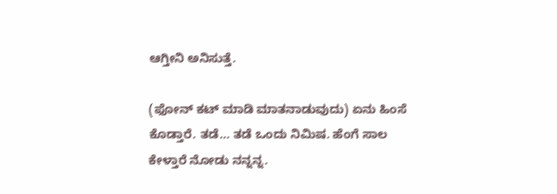ಆಗ್ತೀನಿ ಅನಿಸುತ್ತೆ.

(ಫೋನ್ ಕಟ್ ಮಾಡಿ ಮಾತನಾಡುವುದು) ಏನು ಹಿಂಸೆ ಕೊಡ್ತಾರೆ. ತಡೆ… ತಡೆ ಒಂದು ನಿಮಿಷ. ಹೆಂಗೆ ಸಾಲ ಕೇಳ್ತಾರೆ ನೋಡು ನನ್ನನ್ನ.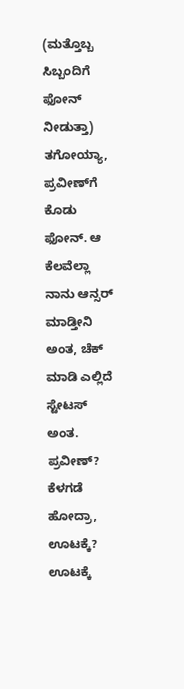(ಮತ್ತೊಬ್ಬ ಸಿಬ್ಬಂದಿಗೆ ಫೋನ್ ನೀಡುತ್ತಾ) ತಗೋಯ್ಯಾ, ಪ್ರವೀಣ್‌ಗೆ ಕೊಡು ಫೋನ್. ಆ ಕೆಲವೆಲ್ಲಾ ನಾನು ಆನ್ಸರ್ ಮಾಡ್ತೀನಿ ಅಂತ, ಚೆಕ್ ಮಾಡಿ ಎಲ್ಲಿದೆ ಸ್ಟೇಟಸ್ ಅಂತ. ಪ್ರವೀಣ್? ಕೆಳಗಡೆ ಹೋದ್ರಾ, ಊಟಕ್ಕೆ? ಊಟಕ್ಕೆ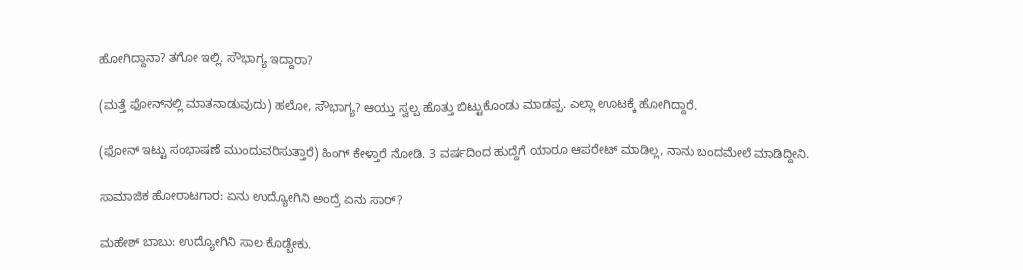ಹೋಗಿದ್ದಾನಾ? ತಗೋ ಇಲ್ಲಿ. ಸೌಭಾಗ್ಯ ಇದ್ದಾರಾ?

(ಮತ್ತೆ ಫೋನ್‌ನಲ್ಲಿ ಮಾತನಾಡುವುದು) ಹಲೋ, ಸೌಭಾಗ್ಯ? ಆಯ್ತು ಸ್ವಲ್ಪ ಹೊತ್ತು ಬಿಟ್ಟುಕೊಂಡು ಮಾಡಪ್ಪ. ಎಲ್ಲಾ ಊಟಕ್ಕೆ ಹೋಗಿದ್ದಾರೆ.

(ಫೋನ್ ಇಟ್ಟು ಸಂಭಾಷಣೆ ಮುಂದುವರಿಸುತ್ತಾರೆ) ಹಿಂಗ್ ಕೇಳ್ತಾರೆ ನೋಡಿ. 3 ವರ್ಷದಿಂದ ಹುದ್ದೆಗೆ ಯಾರೂ ಆಪರೇಟ್ ಮಾಡಿಲ್ಲ, ನಾನು ಬಂದಮೇಲೆ ಮಾಡಿದ್ದೀನಿ.

ಸಾಮಾಜಿಕ ಹೋರಾಟಗಾರ: ಏನು ಉದ್ಯೋಗಿನಿ ಅಂದ್ರೆ ಏನು ಸಾರ್?

ಮಹೇಶ್‌ ಬಾಬು: ಉದ್ಯೋಗಿನಿ ಸಾಲ ಕೊಡ್ಬೇಕು.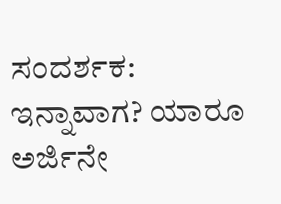ಸಂದರ್ಶಕ: ಇನ್ನಾವಾಗ? ಯಾರೂ ಅರ್ಜಿನೇ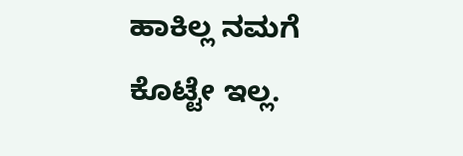ಹಾಕಿಲ್ಲ ನಮಗೆ ಕೊಟ್ಟೇ ಇಲ್ಲ.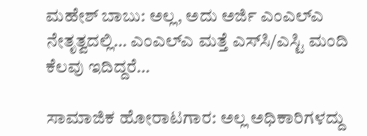ಮಹೇಶ್‌ ಬಾಬು: ಅಲ್ಲ, ಅದು ಅರ್ಜಿ ಎಂಎಲ್‌ಎ ನೇತೃತ್ವದಲ್ಲಿ… ಎಂಎಲ್‌ಎ ಮತ್ತೆ ಎಸ್‌ಸಿ/ಎಸ್ಟಿ ಮಂದಿ ಕೆಲವು ಇದಿದ್ದರೆ…

ಸಾಮಾಜಿಕ ಹೋರಾಟಗಾರ: ಅಲ್ಲ ಅಧಿಕಾರಿಗಳದ್ದು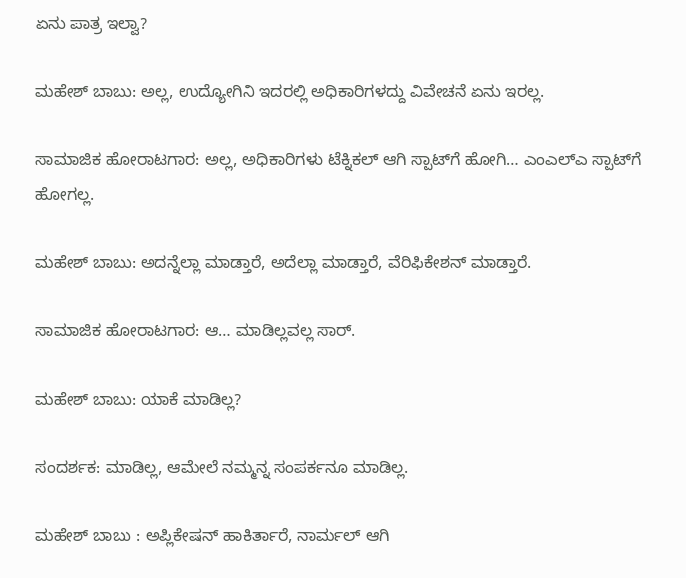ಏನು ಪಾತ್ರ ಇಲ್ವಾ?

ಮಹೇಶ್‌ ಬಾಬು: ಅಲ್ಲ, ಉದ್ಯೋಗಿನಿ ಇದರಲ್ಲಿ ಅಧಿಕಾರಿಗಳದ್ದು ವಿವೇಚನೆ ಏನು ಇರಲ್ಲ.

ಸಾಮಾಜಿಕ ಹೋರಾಟಗಾರ: ಅಲ್ಲ, ಅಧಿಕಾರಿಗಳು ಟೆಕ್ನಿಕಲ್ ಆಗಿ ಸ್ಪಾಟ್‌ಗೆ ಹೋಗಿ… ಎಂಎಲ್‌ಎ ಸ್ಪಾಟ್‌ಗೆ ಹೋಗಲ್ಲ.

ಮಹೇಶ್‌ ಬಾಬು: ಅದನ್ನೆಲ್ಲಾ ಮಾಡ್ತಾರೆ, ಅದೆಲ್ಲಾ ಮಾಡ್ತಾರೆ, ವೆರಿಫಿಕೇಶನ್ ಮಾಡ್ತಾರೆ.

ಸಾಮಾಜಿಕ ಹೋರಾಟಗಾರ: ಆ… ಮಾಡಿಲ್ಲವಲ್ಲ ಸಾರ್.

ಮಹೇಶ್‌ ಬಾಬು: ಯಾಕೆ ಮಾಡಿಲ್ಲ?

ಸಂದರ್ಶಕ: ಮಾಡಿಲ್ಲ, ಆಮೇಲೆ ನಮ್ಮನ್ನ ಸಂಪರ್ಕನೂ ಮಾಡಿಲ್ಲ.

ಮಹೇಶ್‌ ಬಾಬು : ಅಪ್ಲಿಕೇಷನ್ ಹಾಕಿರ್ತಾರೆ, ನಾರ್ಮಲ್ ಆಗಿ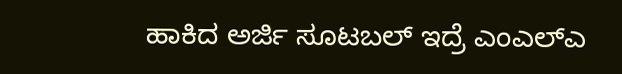ಹಾಕಿದ ಅರ್ಜಿ ಸೂಟಬಲ್ ಇದ್ರೆ ಎಂಎಲ್‌ಎ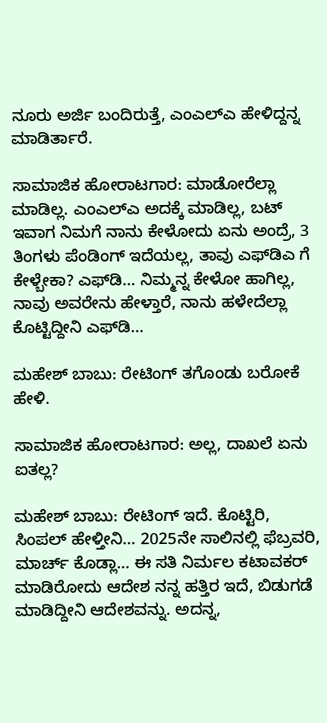ನೂರು ಅರ್ಜಿ ಬಂದಿರುತ್ತೆ, ಎಂಎಲ್‌ಎ ಹೇಳಿದ್ದನ್ನ ಮಾಡಿರ್ತಾರೆ.

ಸಾಮಾಜಿಕ ಹೋರಾಟಗಾರ: ಮಾಡೋರೆಲ್ಲಾ ಮಾಡಿಲ್ಲ. ಎಂಎಲ್‌ಎ ಅದಕ್ಕೆ ಮಾಡಿಲ್ಲ, ಬಟ್ ಇವಾಗ ನಿಮಗೆ ನಾನು ಕೇಳೋದು ಏನು ಅಂದ್ರೆ, 3 ತಿಂಗಳು ಪೆಂಡಿಂಗ್ ಇದೆಯಲ್ಲ, ತಾವು ಎಫ್‌ಡಿಎ ಗೆ ಕೇಳ್ಬೇಕಾ? ಎಫ್‌ಡಿ… ನಿಮ್ಮನ್ನ ಕೇಳೋ ಹಾಗಿಲ್ಲ, ನಾವು ಅವರೇನು ಹೇಳ್ತಾರೆ, ನಾನು ಹಳೇದೆಲ್ಲಾ ಕೊಟ್ಟಿದ್ದೀನಿ ಎಫ್‌ಡಿ…

ಮಹೇಶ್‌ ಬಾಬು: ರೇಟಿಂಗ್ ತಗೊಂಡು ಬರೋಕೆ ಹೇಳಿ.

ಸಾಮಾಜಿಕ ಹೋರಾಟಗಾರ: ಅಲ್ಲ, ದಾಖಲೆ ಏನು ಐತಲ್ಲ?

ಮಹೇಶ್‌ ಬಾಬು: ರೇಟಿಂಗ್ ಇದೆ. ಕೊಟ್ಟಿರಿ, ಸಿಂಪಲ್ ಹೇಳ್ತೀನಿ… 2025ನೇ ಸಾಲಿನಲ್ಲಿ ಫೆಬ್ರವರಿ, ಮಾರ್ಚ್ ಕೊಡ್ಲಾ… ಈ ಸತಿ ನಿರ್ಮಲ ಕಟಾವಕರ್ ಮಾಡಿರೋದು ಆದೇಶ ನನ್ನ ಹತ್ತಿರ ಇದೆ, ಬಿಡುಗಡೆ ಮಾಡಿದ್ದೀನಿ ಆದೇಶವನ್ನು. ಅದನ್ನ,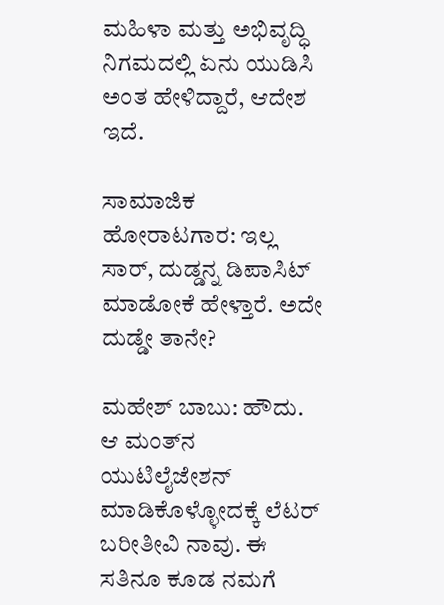ಮಹಿಳಾ ಮತ್ತು ಅಭಿವೃದ್ಧಿ ನಿಗಮದಲ್ಲಿ ಏನು ಯುಡಿಸಿ ಅಂತ ಹೇಳಿದ್ದಾರೆ, ಆದೇಶ ಇದೆ.

ಸಾಮಾಜಿಕ  ಹೋರಾಟಗಾರ: ಇಲ್ಲ ಸಾರ್, ದುಡ್ಡನ್ನ ಡಿಪಾಸಿಟ್ ಮಾಡೋಕೆ ಹೇಳ್ತಾರೆ. ಅದೇ ದುಡ್ಡೇ ತಾನೇ?

ಮಹೇಶ್‌ ಬಾಬು: ಹೌದು. ಆ ಮಂತ್‌ನ ಯುಟಿಲೈಜೇಶನ್ ಮಾಡಿಕೊಳ್ಳೋದಕ್ಕೆ ಲೆಟರ್ ಬರೀತೀವಿ ನಾವು. ಈ ಸತಿನೂ ಕೂಡ ನಮಗೆ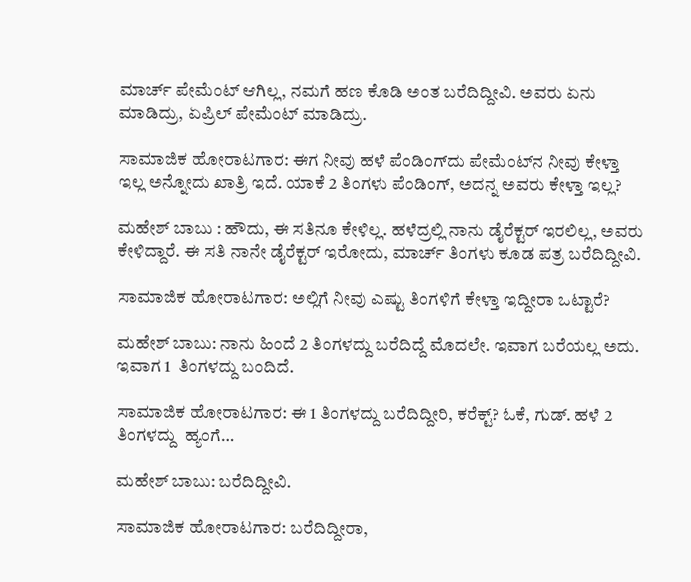ಮಾರ್ಚ್ ಪೇಮೆಂಟ್ ಆಗಿಲ್ಲ, ನಮಗೆ ಹಣ ಕೊಡಿ ಅಂತ ಬರೆದಿದ್ದೀವಿ. ಅವರು ಏನು ಮಾಡಿದ್ರು, ಏಪ್ರಿಲ್ ಪೇಮೆಂಟ್ ಮಾಡಿದ್ರು.

ಸಾಮಾಜಿಕ ಹೋರಾಟಗಾರ: ಈಗ ನೀವು ಹಳೆ ಪೆಂಡಿಂಗ್‌ದು ಪೇಮೆಂಟ್‌ನ ನೀವು ಕೇಳ್ತಾ ಇಲ್ಲ ಅನ್ನೋದು ಖಾತ್ರಿ ಇದೆ. ಯಾಕೆ 2 ತಿಂಗಳು ಪೆಂಡಿಂಗ್, ಅದನ್ನ ಅವರು ಕೇಳ್ತಾ ಇಲ್ಲ?

ಮಹೇಶ್‌ ಬಾಬು : ಹೌದು, ಈ ಸತಿನೂ ಕೇಳಿಲ್ಲ. ಹಳೆದ್ರಲ್ಲಿ ನಾನು ಡೈರೆಕ್ಟರ್ ಇರಲಿಲ್ಲ, ಅವರು ಕೇಳಿದ್ದಾರೆ. ಈ ಸತಿ ನಾನೇ ಡೈರೆಕ್ಟರ್ ಇರೋದು, ಮಾರ್ಚ್ ತಿಂಗಳು ಕೂಡ ಪತ್ರ ಬರೆದಿದ್ದೀವಿ.

ಸಾಮಾಜಿಕ ಹೋರಾಟಗಾರ: ಅಲ್ಲಿಗೆ ನೀವು ಎಷ್ಟು ತಿಂಗಳಿಗೆ ಕೇಳ್ತಾ ಇದ್ದೀರಾ ಒಟ್ಟಾರೆ?

ಮಹೇಶ್‌ ಬಾಬು: ನಾನು ಹಿಂದೆ 2 ತಿಂಗಳದ್ದು ಬರೆದಿದ್ದೆ ಮೊದಲೇ. ಇವಾಗ ಬರೆಯಲ್ಲ ಅದು. ಇವಾಗ 1  ತಿಂಗಳದ್ದು ಬಂದಿದೆ.

ಸಾಮಾಜಿಕ ಹೋರಾಟಗಾರ: ಈ 1 ತಿಂಗಳದ್ದು ಬರೆದಿದ್ದೀರಿ, ಕರೆಕ್ಟ್? ಓಕೆ, ಗುಡ್. ಹಳೆ 2 ತಿಂಗಳದ್ದು  ಹ್ಯಂಗೆ…

ಮಹೇಶ್‌ ಬಾಬು: ಬರೆದಿದ್ದೀವಿ.

ಸಾಮಾಜಿಕ ಹೋರಾಟಗಾರ: ಬರೆದಿದ್ದೀರಾ,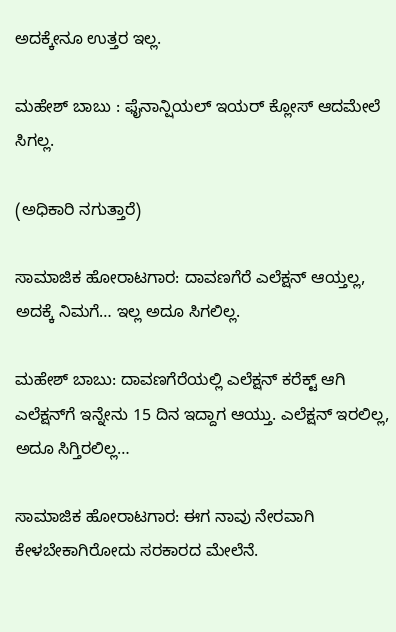ಅದಕ್ಕೇನೂ ಉತ್ತರ ಇಲ್ಲ.

ಮಹೇಶ್‌ ಬಾಬು : ಫೈನಾನ್ಷಿಯಲ್ ಇಯರ್ ಕ್ಲೋಸ್ ಆದಮೇಲೆ ಸಿಗಲ್ಲ.

(ಅಧಿಕಾರಿ ನಗುತ್ತಾರೆ)

ಸಾಮಾಜಿಕ ಹೋರಾಟಗಾರ: ದಾವಣಗೆರೆ ಎಲೆಕ್ಷನ್ ಆಯ್ತಲ್ಲ, ಅದಕ್ಕೆ ನಿಮಗೆ… ಇಲ್ಲ ಅದೂ ಸಿಗಲಿಲ್ಲ.

ಮಹೇಶ್‌ ಬಾಬು: ದಾವಣಗೆರೆಯಲ್ಲಿ ಎಲೆಕ್ಷನ್ ಕರೆಕ್ಟ್ ಆಗಿ ಎಲೆಕ್ಷನ್‌ಗೆ ಇನ್ನೇನು 15 ದಿನ ಇದ್ದಾಗ ಆಯ್ತು. ಎಲೆಕ್ಷನ್ ಇರಲಿಲ್ಲ, ಅದೂ ಸಿಗ್ತಿರಲಿಲ್ಲ…

ಸಾಮಾಜಿಕ ಹೋರಾಟಗಾರ: ಈಗ ನಾವು ನೇರವಾಗಿ ಕೇಳಬೇಕಾಗಿರೋದು ಸರಕಾರದ ಮೇಲೆನೆ.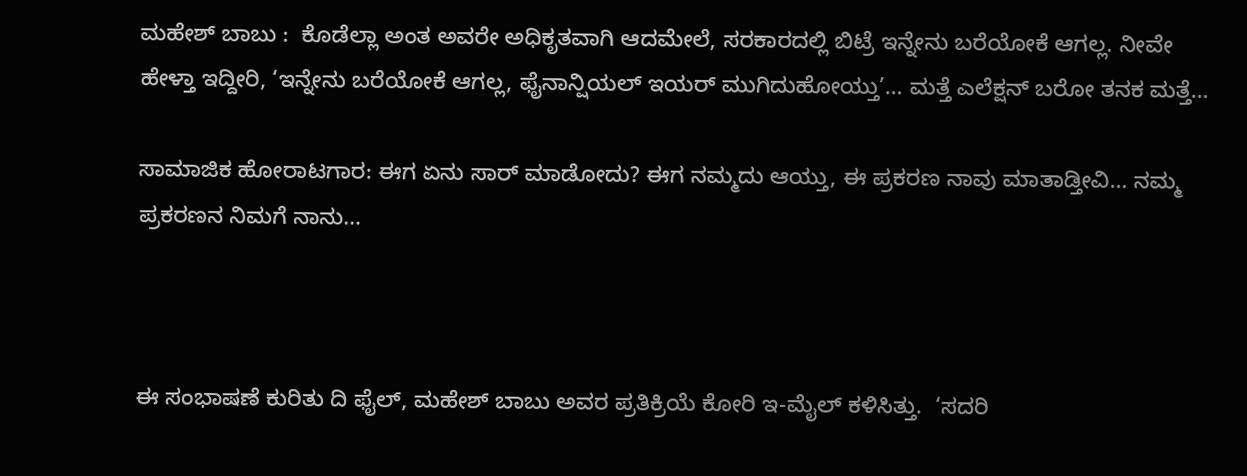ಮಹೇಶ್‌ ಬಾಬು :  ಕೊಡೆಲ್ಲಾ ಅಂತ ಅವರೇ ಅಧಿಕೃತವಾಗಿ ಆದಮೇಲೆ, ಸರಕಾರದಲ್ಲಿ ಬಿಟ್ರೆ ಇನ್ನೇನು ಬರೆಯೋಕೆ ಆಗಲ್ಲ. ನೀವೇ ಹೇಳ್ತಾ ಇದ್ದೀರಿ, ‘ಇನ್ನೇನು ಬರೆಯೋಕೆ ಆಗಲ್ಲ, ಫೈನಾನ್ಷಿಯಲ್ ಇಯರ್ ಮುಗಿದುಹೋಯ್ತು’… ಮತ್ತೆ ಎಲೆಕ್ಷನ್ ಬರೋ ತನಕ ಮತ್ತೆ…

ಸಾಮಾಜಿಕ ಹೋರಾಟಗಾರ: ಈಗ ಏನು ಸಾರ್ ಮಾಡೋದು? ಈಗ ನಮ್ಮದು ಆಯ್ತು, ಈ ಪ್ರಕರಣ ನಾವು ಮಾತಾಡ್ತೀವಿ… ನಮ್ಮ ಪ್ರಕರಣನ ನಿಮಗೆ ನಾನು…



ಈ ಸಂಭಾಷಣೆ ಕುರಿತು ದಿ ಫೈಲ್‌, ಮಹೇಶ್‌ ಬಾಬು ಅವರ ಪ್ರತಿಕ್ರಿಯೆ ಕೋರಿ ಇ-ಮೈಲ್‌ ಕಳಿಸಿತ್ತು.  ‘ಸದರಿ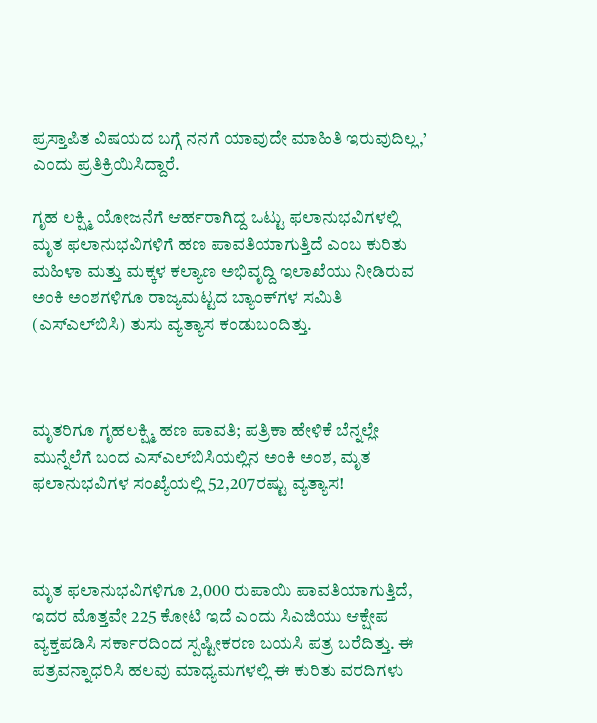ಪ್ರಸ್ತಾಪಿತ ವಿಷಯದ ಬಗ್ಗೆ ನನಗೆ ಯಾವುದೇ ಮಾಹಿತಿ ಇರುವುದಿಲ್ಲ,’ ಎಂದು ಪ್ರತಿಕ್ರಿಯಿಸಿದ್ದಾರೆ.

ಗೃಹ ಲಕ್ಷ್ಮಿ ಯೋಜನೆಗೆ ಆರ್ಹರಾಗಿದ್ದ ಒಟ್ಟು ಫಲಾನುಭವಿಗಳಲ್ಲಿ ಮೃತ ಫಲಾನುಭವಿಗಳಿಗೆ ಹಣ ಪಾವತಿಯಾಗುತ್ತಿದೆ ಎಂಬ ಕುರಿತು ಮಹಿಳಾ ಮತ್ತು ಮಕ್ಕಳ ಕಲ್ಯಾಣ ಅಭಿವೃದ್ದಿ ಇಲಾಖೆಯು ನೀಡಿರುವ ಅಂಕಿ ಅಂಶಗಳಿಗೂ ರಾಜ್ಯಮಟ್ಟದ ಬ್ಯಾಂಕ್‌ಗಳ ಸಮಿತಿ (ಎಸ್‌ಎಲ್‌ಬಿಸಿ) ತುಸು ವ್ಯತ್ಯಾಸ ಕಂಡುಬಂದಿತ್ತು.



ಮೃತರಿಗೂ ಗೃಹಲಕ್ಷ್ಮಿ ಹಣ ಪಾವತಿ; ಪತ್ರಿಕಾ ಹೇಳಿಕೆ ಬೆನ್ನಲ್ಲೇ ಮುನ್ನೆಲೆಗೆ ಬಂದ ಎಸ್‌ಎಲ್‌ಬಿಸಿಯಲ್ಲಿನ ಅಂಕಿ ಅಂಶ, ಮೃತ ಫಲಾನುಭವಿಗಳ ಸಂಖ್ಯೆಯಲ್ಲಿ 52,207ರಷ್ಟು ವ್ಯತ್ಯಾಸ!



ಮೃತ ಫಲಾನುಭವಿಗಳಿಗೂ 2,000 ರುಪಾಯಿ ಪಾವತಿಯಾಗುತ್ತಿದೆ, ಇದರ ಮೊತ್ತವೇ 225 ಕೋಟಿ ಇದೆ ಎಂದು ಸಿಎಜಿಯು ಆಕ್ಷೇಪ ವ್ಯಕ್ತಪಡಿಸಿ ಸರ್ಕಾರದಿಂದ ಸ್ಪಷ್ಟೀಕರಣ ಬಯಸಿ ಪತ್ರ ಬರೆದಿತ್ತು. ಈ ಪತ್ರವನ್ನಾಧರಿಸಿ ಹಲವು ಮಾಧ್ಯಮಗಳಲ್ಲಿ ಈ ಕುರಿತು ವರದಿಗಳು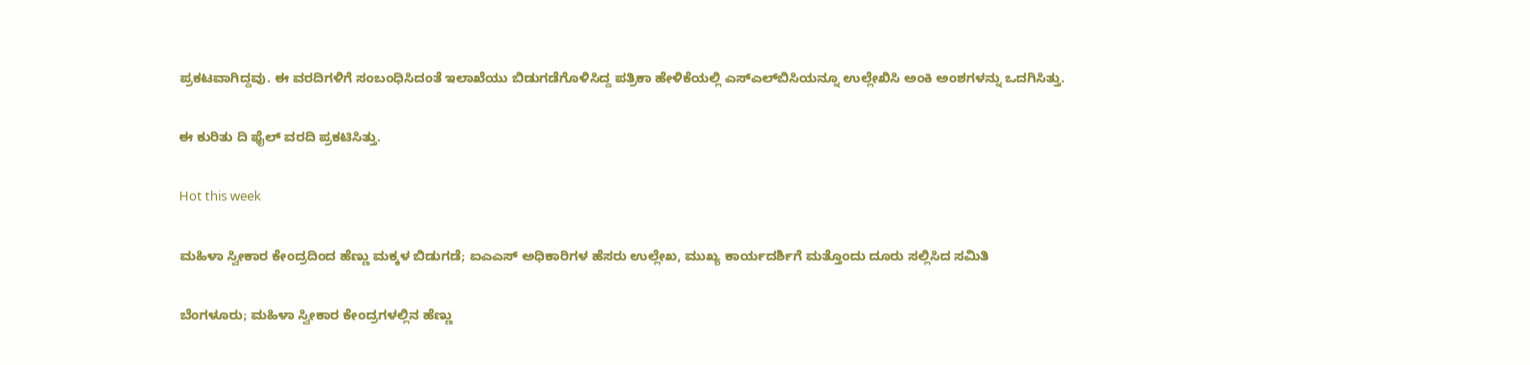ಪ್ರಕಟವಾಗಿದ್ದವು. ಈ ವರದಿಗಳಿಗೆ ಸಂಬಂಧಿಸಿದಂತೆ ಇಲಾಖೆಯು ಬಿಡುಗಡೆಗೊಳಿಸಿದ್ದ ಪತ್ರಿಕಾ ಹೇಳಿಕೆಯಲ್ಲಿ ಎಸ್‌ಎಲ್‌ಬಿಸಿಯನ್ನೂ ಉಲ್ಲೇಖಿಸಿ ಅಂಕಿ ಅಂಶಗಳನ್ನು ಒದಗಿಸಿತ್ತು.

ಈ ಕುರಿತು ದಿ ಫೈಲ್‌ ವರದಿ ಪ್ರಕಟಿಸಿತ್ತು.

Hot this week

ಮಹಿಳಾ ಸ್ವೀಕಾರ ಕೇಂದ್ರದಿಂದ ಹೆಣ್ಣು ಮಕ್ಕಳ ಬಿಡುಗಡೆ; ಐಎಎಸ್ ಅಧಿಕಾರಿಗಳ ಹೆಸರು ಉಲ್ಲೇಖ, ಮುಖ್ಯ ಕಾರ್ಯದರ್ಶಿಗೆ ಮತ್ತೊಂದು ದೂರು ಸಲ್ಲಿಸಿದ ಸಮಿತಿ

ಬೆಂಗಳೂರು; ಮಹಿಳಾ ಸ್ವೀಕಾರ ಕೇಂದ್ರಗಳಲ್ಲಿನ ಹೆಣ್ಣು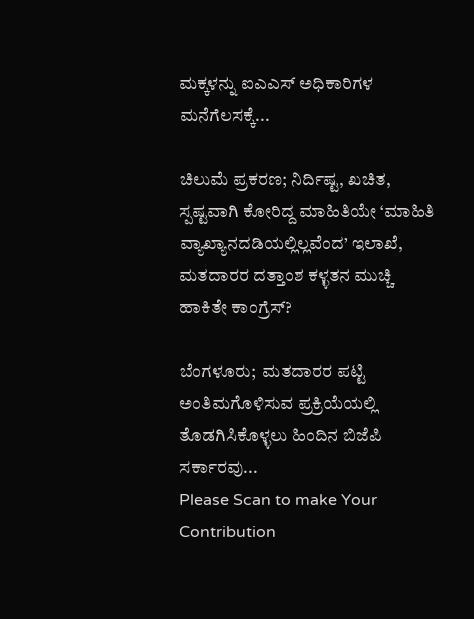ಮಕ್ಕಳನ್ನು ಐಎಎಸ್‌ ಅಧಿಕಾರಿಗಳ ಮನೆಗೆಲಸಕ್ಕೆ...

ಚಿಲುಮೆ ಪ್ರಕರಣ; ನಿರ್ದಿಷ್ಟ, ಖಚಿತ, ಸ್ಪಷ್ಟವಾಗಿ ಕೋರಿದ್ದ ಮಾಹಿತಿಯೇ ‘ಮಾಹಿತಿ ವ್ಯಾಖ್ಯಾನದಡಿಯಲ್ಲಿಲ್ಲವೆಂದ’ ಇಲಾಖೆ, ಮತದಾರರ ದತ್ತಾಂಶ ಕಳ್ಳತನ ಮುಚ್ಚಿ ಹಾಕಿತೇ ಕಾಂಗ್ರೆಸ್?

ಬೆಂಗಳೂರು;  ಮತದಾರರ ಪಟ್ಟಿ ಅಂತಿಮಗೊಳಿಸುವ ಪ್ರಕ್ರಿಯೆಯಲ್ಲಿ ತೊಡಗಿಸಿಕೊಳ್ಳಲು ಹಿಂದಿನ ಬಿಜೆಪಿ ಸರ್ಕಾರವು...
Please Scan to make Your Contribution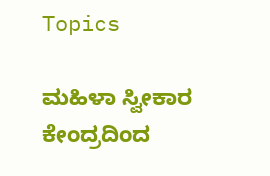Topics

ಮಹಿಳಾ ಸ್ವೀಕಾರ ಕೇಂದ್ರದಿಂದ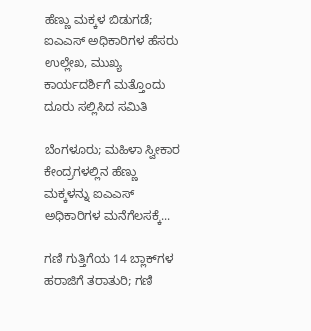ಹೆಣ್ಣು ಮಕ್ಕಳ ಬಿಡುಗಡೆ; ಐಎಎಸ್ ಅಧಿಕಾರಿಗಳ ಹೆಸರು ಉಲ್ಲೇಖ, ಮುಖ್ಯ ಕಾರ್ಯದರ್ಶಿಗೆ ಮತ್ತೊಂದು ದೂರು ಸಲ್ಲಿಸಿದ ಸಮಿತಿ

ಬೆಂಗಳೂರು; ಮಹಿಳಾ ಸ್ವೀಕಾರ ಕೇಂದ್ರಗಳಲ್ಲಿನ ಹೆಣ್ಣು ಮಕ್ಕಳನ್ನು ಐಎಎಸ್‌ ಅಧಿಕಾರಿಗಳ ಮನೆಗೆಲಸಕ್ಕೆ...

ಗಣಿ ಗುತ್ತಿಗೆಯ 14 ಬ್ಲಾಕ್‌ಗಳ ಹರಾಜಿಗೆ ತರಾತುರಿ; ಗಣಿ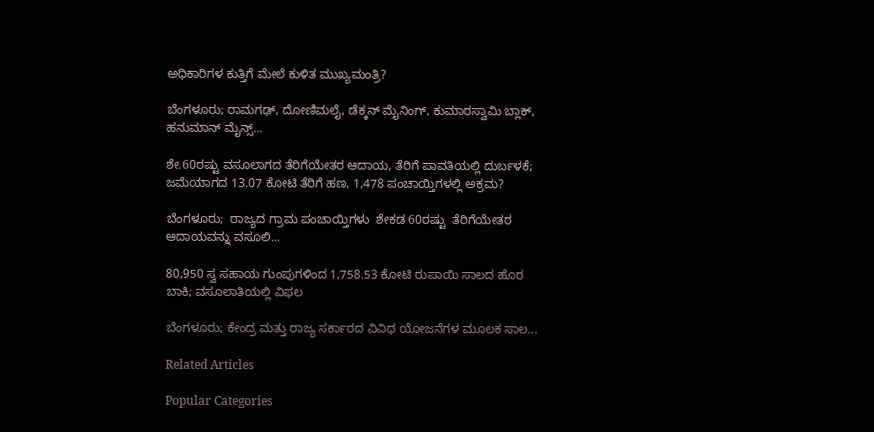ಅಧಿಕಾರಿಗಳ ಕುತ್ತಿಗೆ ಮೇಲೆ ಕುಳಿತ ಮುಖ್ಯಮಂತ್ರಿ?

ಬೆಂಗಳೂರು; ರಾಮಗಢ್, ದೋಣಿಮಲೈ, ಡೆಕ್ಕನ್ ಮೈನಿಂಗ್, ಕುಮಾರಸ್ವಾಮಿ ಬ್ಲಾಕ್, ಹನುಮಾನ್ ಮೈನ್ಸ್‌...

ಶೇ.60ರಷ್ಟು ವಸೂಲಾಗದ ತೆರಿಗೆಯೇತರ ಆದಾಯ, ತೆರಿಗೆ ಪಾವತಿಯಲ್ಲಿ ದುರ್ಬಳಕೆ; ಜಮೆಯಾಗದ 13.07 ಕೋಟಿ ತೆರಿಗೆ ಹಣ, 1,478 ಪಂಚಾಯ್ತಿಗಳಲ್ಲಿ ಅಕ್ರಮ?

ಬೆಂಗಳೂರು;  ರಾಜ್ಯದ ಗ್ರಾಮ ಪಂಚಾಯ್ತಿಗಳು  ಶೇಕಡ 60ರಷ್ಟು  ತೆರಿಗೆಯೇತರ ಆದಾಯವನ್ನು ವಸೂಲಿ...

80,950 ಸ್ವ ಸಹಾಯ ಗುಂಪುಗಳಿಂದ 1,758.53 ಕೋಟಿ ರುಪಾಯಿ ಸಾಲದ ಹೊರ ಬಾಕಿ; ವಸೂಲಾತಿಯಲ್ಲಿ ವಿಫಲ

ಬೆಂಗಳೂರು; ಕೇಂದ್ರ ಮತ್ತು ರಾಜ್ಯ ಸರ್ಕಾರದ ವಿವಿಧ ಯೋಜನೆಗಳ ಮೂಲಕ ಸಾಲ...

Related Articles

Popular Categories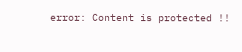error: Content is protected !!